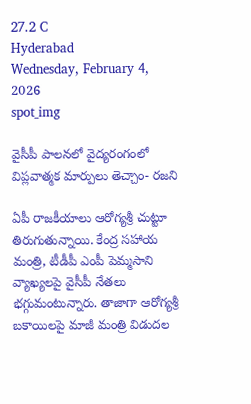27.2 C
Hyderabad
Wednesday, February 4, 2026
spot_img

వైసీపీ పాలనలో వైద్యరంగంలో విప్లవాత్మక మార్పులు తెచ్చాం- రజని

ఏపీ రాజకీయాలు ఆరోగ్యశ్రీ చుట్టూ తిరుగుతున్నాయి. కేంద్ర సహాయ మంత్రి, టీడీపీ ఎంపీ పెమ్మసాని వ్యాఖ్యలపై వైసీపీ నేతలు భగ్గుమంటున్నారు. తాజాగా ఆరోగ్యశ్రీ బకాయిలపై మాజీ మంత్రి విడుదల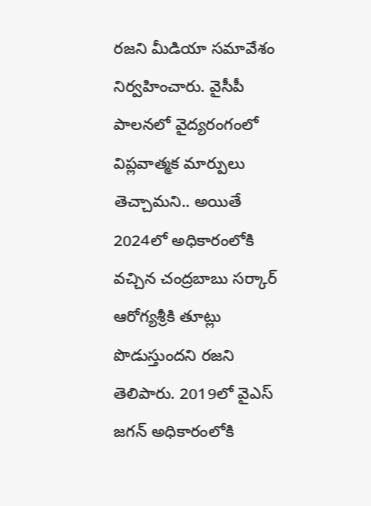రజని మీడియా సమావేశం నిర్వహించారు. వైసీపీ పాలనలో వైద్యరంగంలో విప్లవాత్మక మార్పులు తెచ్చామని.. అయితే 2024లో అధికారంలోకి వచ్చిన చంద్రబాబు సర్కార్ ఆరోగ్యశ్రీకి తూట్లు పొడుస్తుందని రజని తెలిపారు. 2019లో వైఎస్ జగన్ అధికారంలోకి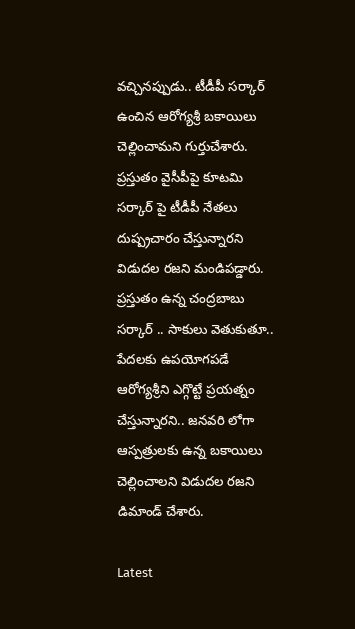వచ్చినప్పుడు.. టీడీపీ సర్కార్ ఉంచిన ఆరోగ్యశ్రీ బకాయిలు చెల్లించామని గుర్తుచేశారు. ప్రస్తుతం వైసీపీపై కూటమి సర్కార్ పై టీడీపీ నేతలు దుష్ప్రచారం చేస్తున్నారని విడుదల రజని మండిపడ్డారు. ప్రస్తుతం ఉన్న చంద్రబాబు సర్కార్ .. సాకులు వెతుకుతూ.. పేదలకు ఉపయోగపడే ఆరోగ్యశ్రీని ఎగ్గొట్టే ప్రయత్నం చేస్తున్నారని.. జనవరి లోగా ఆస్పత్రులకు ఉన్న బకాయిలు చెల్లించాలని విడుదల రజని డిమాండ్ చేశారు.

Latest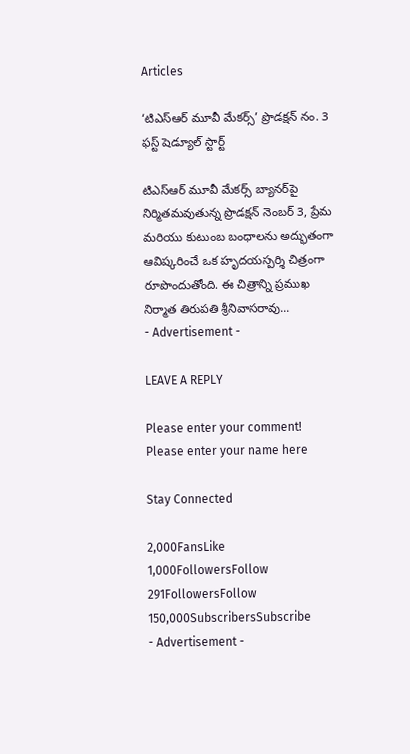Articles

‘టిఎస్ఆర్ మూవీ మేకర్స్’ ప్రొడక్షన్ నం. 3 ఫస్ట్ షెడ్యూల్ స్టార్ట్

టిఎస్ఆర్ మూవీ మేకర్స్ బ్యానర్‌పై నిర్మితమవుతున్న ప్రొడక్షన్ నెంబర్ 3, ప్రేమ మరియు కుటుంబ బంధాలను అద్భుతంగా ఆవిష్కరించే ఒక హృదయస్పర్శి చిత్రంగా రూపొందుతోంది. ఈ చిత్రాన్ని ప్రముఖ నిర్మాత తిరుపతి శ్రీనివాసరావు...
- Advertisement -

LEAVE A REPLY

Please enter your comment!
Please enter your name here

Stay Connected

2,000FansLike
1,000FollowersFollow
291FollowersFollow
150,000SubscribersSubscribe
- Advertisement -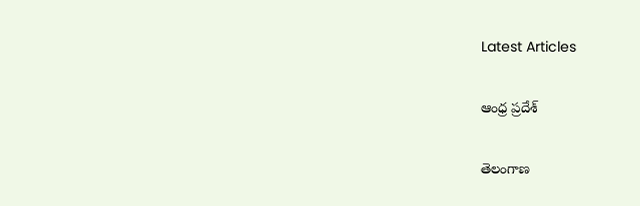Latest Articles

ఆంధ్ర ప్రదేశ్

తెలంగాణ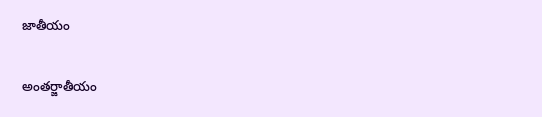జాతీయం

అంతర్జాతీయం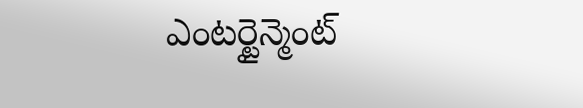ఎంటర్టైన్మెంట్